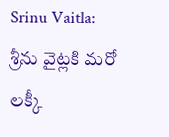Srinu Vaitla: శ్రీను వైట్లకి మరో లక్కీ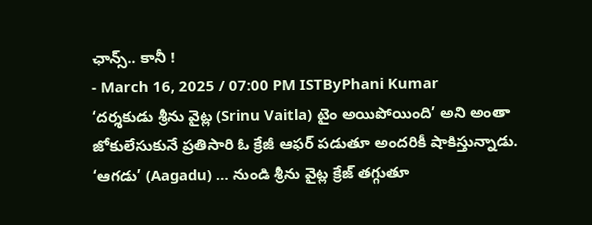ఛాన్స్.. కానీ !
- March 16, 2025 / 07:00 PM ISTByPhani Kumar
‘దర్శకుడు శ్రీను వైట్ల (Srinu Vaitla) టైం అయిపోయింది’ అని అంతా జోకులేసుకునే ప్రతిసారి ఓ క్రేజీ ఆఫర్ పడుతూ అందరికీ షాకిస్తున్నాడు. ‘ఆగడు’ (Aagadu) … నుండి శ్రీను వైట్ల క్రేజ్ తగ్గుతూ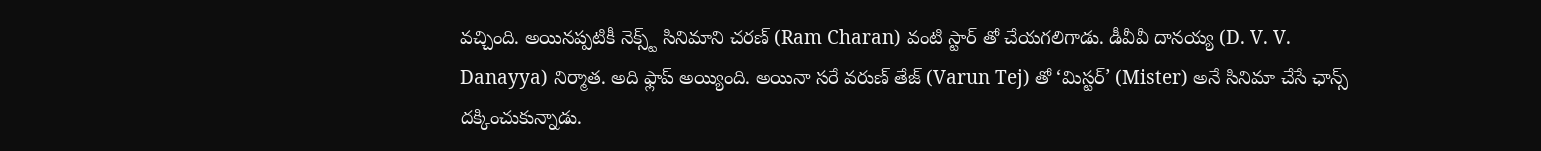వచ్చింది. అయినప్పటికీ నెక్స్ట్ సినిమాని చరణ్ (Ram Charan) వంటి స్టార్ తో చేయగలిగాడు. డీవీవీ దానయ్య (D. V. V. Danayya) నిర్మాత. అది ఫ్లాప్ అయ్యింది. అయినా సరే వరుణ్ తేజ్ (Varun Tej) తో ‘మిస్టర్’ (Mister) అనే సినిమా చేసే ఛాన్స్ దక్కించుకున్నాడు.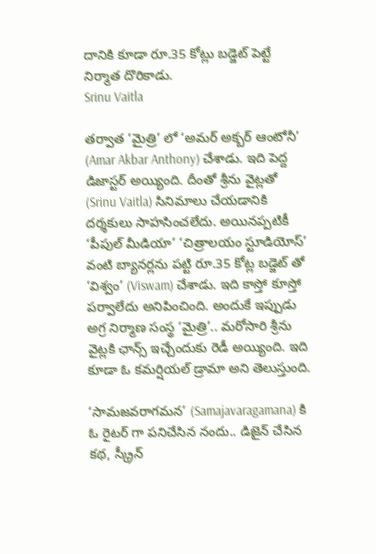దానికి కూడా రూ.35 కోట్లు బడ్జెట్ పెట్టే నిర్మాత దొరికాడు.
Srinu Vaitla

తర్వాత ‘మైత్రి’ లో ‘అమర్ అక్బర్ ఆంటోనీ’ (Amar Akbar Anthony) చేశాడు. ఇది పెద్ద డిజాస్టర్ అయ్యింది. దీంతో శ్రీను వైట్లతో (Srinu Vaitla) సినిమాలు చేయడానికి దర్శకులు సాహసించలేదు. అయినప్పటికీ ‘పీపుల్ మీడియా’ ‘చిత్రాలయం స్టూడియోస్’ వంటి బ్యానర్లను పట్టి రూ.35 కోట్ల బడ్జెట్ తో ‘విశ్వం’ (Viswam) చేశాడు. ఇది కాస్తో కూస్తో పర్వాలేదు అనిపించింది. అందుకే ఇప్పుడు అగ్ర నిర్మాణ సంస్థ ‘మైత్రి’.. మరోసారి శ్రీను వైట్లకి ఛాన్స్ ఇచ్చేందుకు రెడీ అయ్యింది. ఇది కూడా ఓ కమర్షియల్ డ్రామా అని తెలుస్తుంది.

‘సామజవరాగమన’ (Samajavaragamana) కి ఓ రైటర్ గా పనిచేసిన నందు.. డిజైన్ చేసిన కథ, స్క్రీన్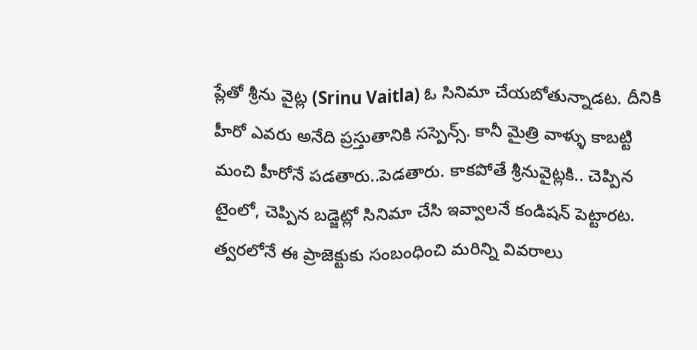ప్లేతో శ్రీను వైట్ల (Srinu Vaitla) ఓ సినిమా చేయబోతున్నాడట. దీనికి హీరో ఎవరు అనేది ప్రస్తుతానికి సస్పెన్స్. కానీ మైత్రి వాళ్ళు కాబట్టి మంచి హీరోనే పడతారు..పెడతారు. కాకపోతే శ్రీనువైట్లకి.. చెప్పిన టైంలో, చెప్పిన బడ్జెట్లో సినిమా చేసి ఇవ్వాలనే కండిషన్ పెట్టారట. త్వరలోనే ఈ ప్రాజెక్టుకు సంబంధించి మరిన్ని వివరాలు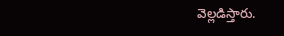వెల్లడిస్తారు.